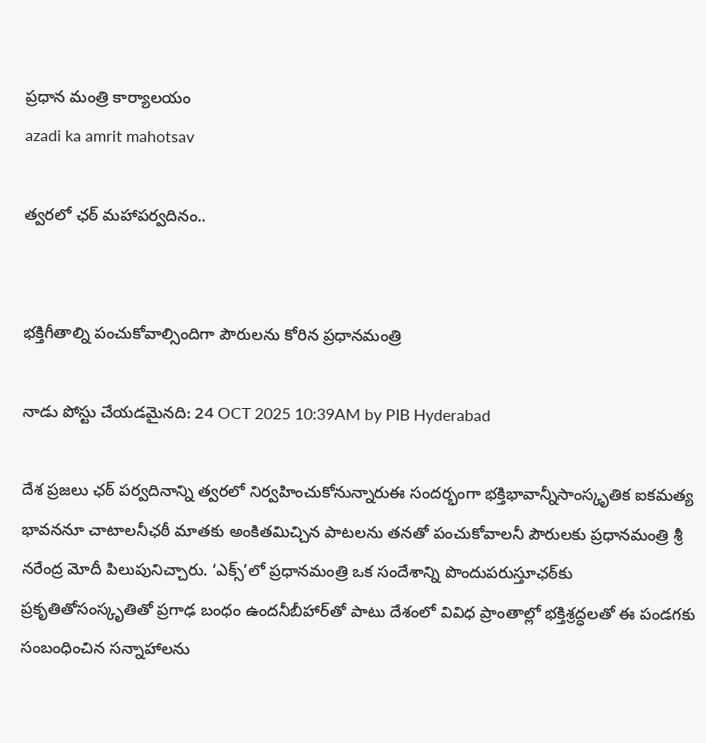ప్రధాన మంత్రి కార్యాలయం
azadi ka amrit mahotsav

త్వరలో ఛఠ్ మహాపర్వదినం..


భక్తిగీతాల్ని పంచుకోవాల్సిందిగా పౌరులను కోరిన ప్రధానమంత్రి

నాడు పోస్టు చేయడమైనది: 24 OCT 2025 10:39AM by PIB Hyderabad

దేశ ప్రజలు ఛఠ్ పర్వదినాన్ని త్వరలో నిర్వహించుకోనున్నారుఈ సందర్భంగా భక్తిభావాన్నీసాంస్కృతిక ఐకమత్య భావననూ చాటాలనీఛఠీ మాతకు అంకితమిచ్చిన పాటలను తనతో పంచుకోవాలనీ పౌరులకు ప్రధానమంత్రి శ్రీ నరేంద్ర మోదీ పిలుపునిచ్చారు. ‘ఎక్స్’లో ప్రధానమంత్రి ఒక సందేశాన్ని పొందుపరుస్తూఛఠ్‌కు ప్రకృతితోసంస్కృతితో ప్రగాఢ బంధం ఉందనీబీహార్‌తో పాటు దేశంలో వివిధ ప్రాంతాల్లో భక్తిశ్రద్ధలతో ఈ పండగకు సంబంధించిన సన్నాహాలను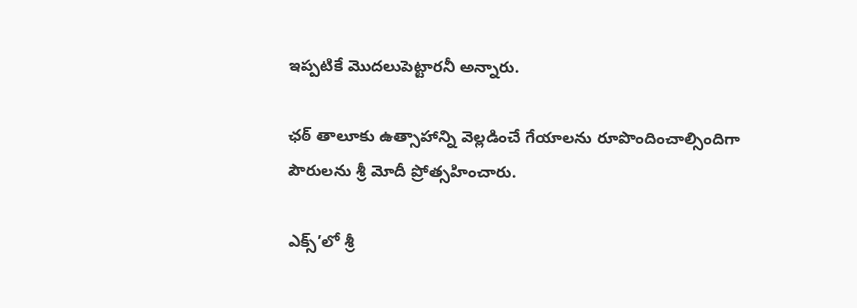ఇప్పటికే మొదలుపెట్టారనీ అన్నారు.

ఛఠ్ తాలూకు ఉత్సాహాన్ని వెల్లడించే గేయాలను రూపొందించాల్సిందిగా పౌరులను శ్రీ మోదీ ప్రోత్సహించారు.

ఎక్స్’లో శ్రీ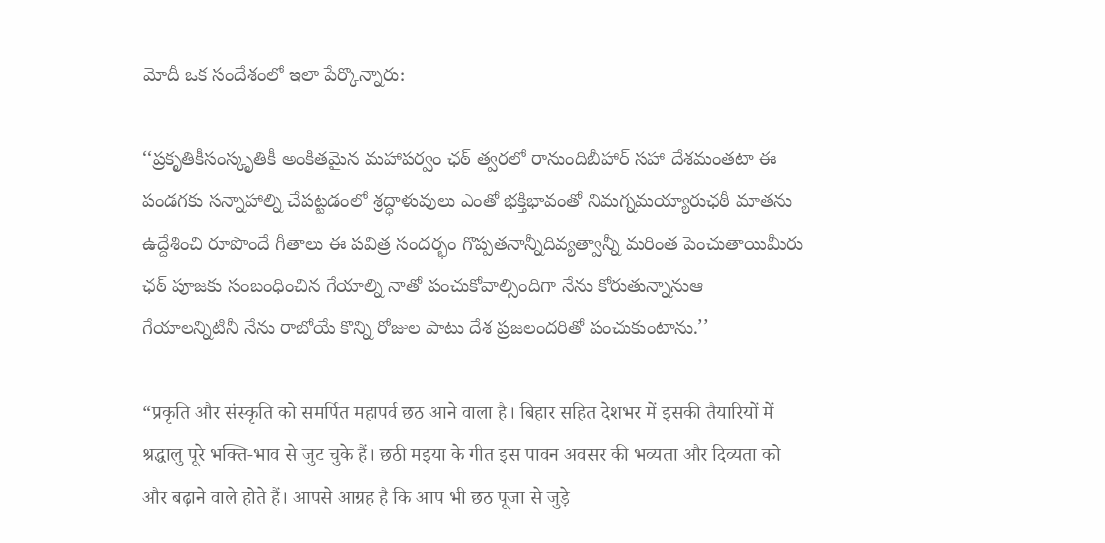మోదీ ఒక సందేశంలో ఇలా పేర్కొన్నారు:

‘‘ప్రకృతికీసంస్కృతికీ అంకితమైన మహాపర్వం ఛఠ్ త్వరలో రానుందిబీహార్ సహా దేశమంతటా ఈ పండగకు సన్నాహాల్ని చేపట్టడంలో శ్రద్ధాళువులు ఎంతో భక్తిభావంతో నిమగ్నమయ్యారుఛఠీ మాతను ఉద్దేశించి రూపొందే గీతాలు ఈ పవిత్ర సందర్భం గొప్పతనాన్నీదివ్యత్వాన్నీ మరింత పెంచుతాయిమీరు ఛఠ్ పూజకు సంబంధించిన గేయాల్ని నాతో పంచుకోవాల్సిందిగా నేను కోరుతున్నానుఆ గేయాలన్నిటినీ నేను రాబోయే కొన్ని రోజుల పాటు దేశ ప్రజలందరితో పంచుకుంటాను.’’

“प्रकृति और संस्कृति को समर्पित महापर्व छठ आने वाला है। बिहार सहित देशभर में इसकी तैयारियों में श्रद्धालु पूरे भक्ति-भाव से जुट चुके हैं। छठी मइया के गीत इस पावन अवसर की भव्यता और दिव्यता को और बढ़ाने वाले होते हैं। आपसे आग्रह है कि आप भी छठ पूजा से जुड़े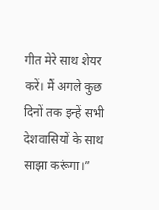गीत मेरे साथ शेयर करें। मैं अगले कुछ दिनों तक इन्हें सभी देशवासियों के साथ साझा करूंगा।”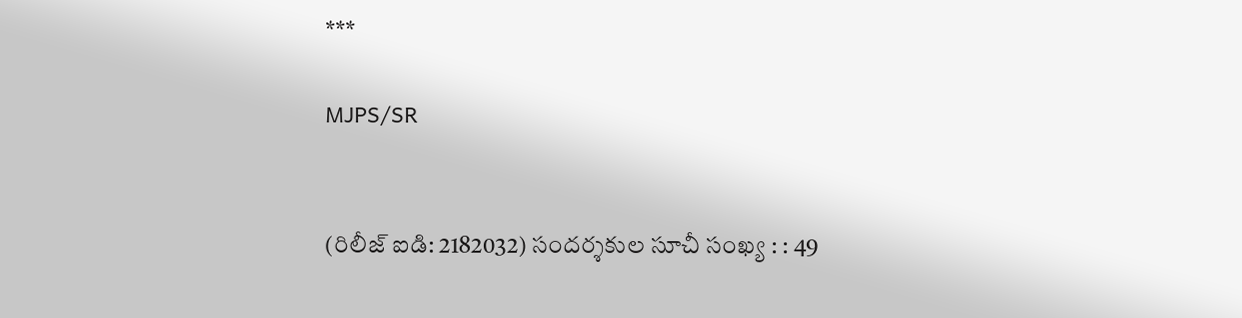***

MJPS/SR


(రిలీజ్ ఐడి: 2182032) సందర్శకుల సూచీ సంఖ్య : : 49